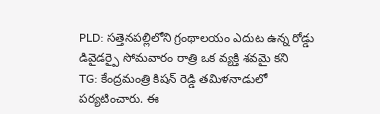PLD: సత్తెనపల్లిలోని గ్రంథాలయం ఎదుట ఉన్న రోడ్డు డివైడర్పై సోమవారం రాత్రి ఒక వ్యక్తి శవమై కని
TG: కేంద్రమంత్రి కిషన్ రెడ్డి తమిళనాడులో పర్యటించారు. ఈ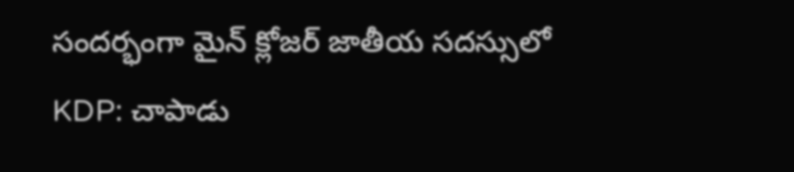సందర్భంగా మైన్ క్లోజర్ జాతీయ సదస్సులో
KDP: చాపాడు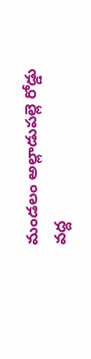మండలం అల్లాడుపల్లె రోడ్డు వద్ద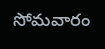సోమవారం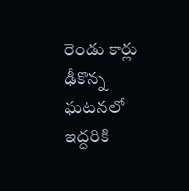రెండు కార్లు ఢీకొన్న ఘటనలో ఇద్దరికి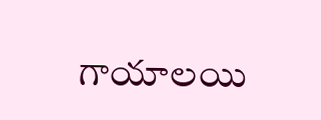గాయాలయి